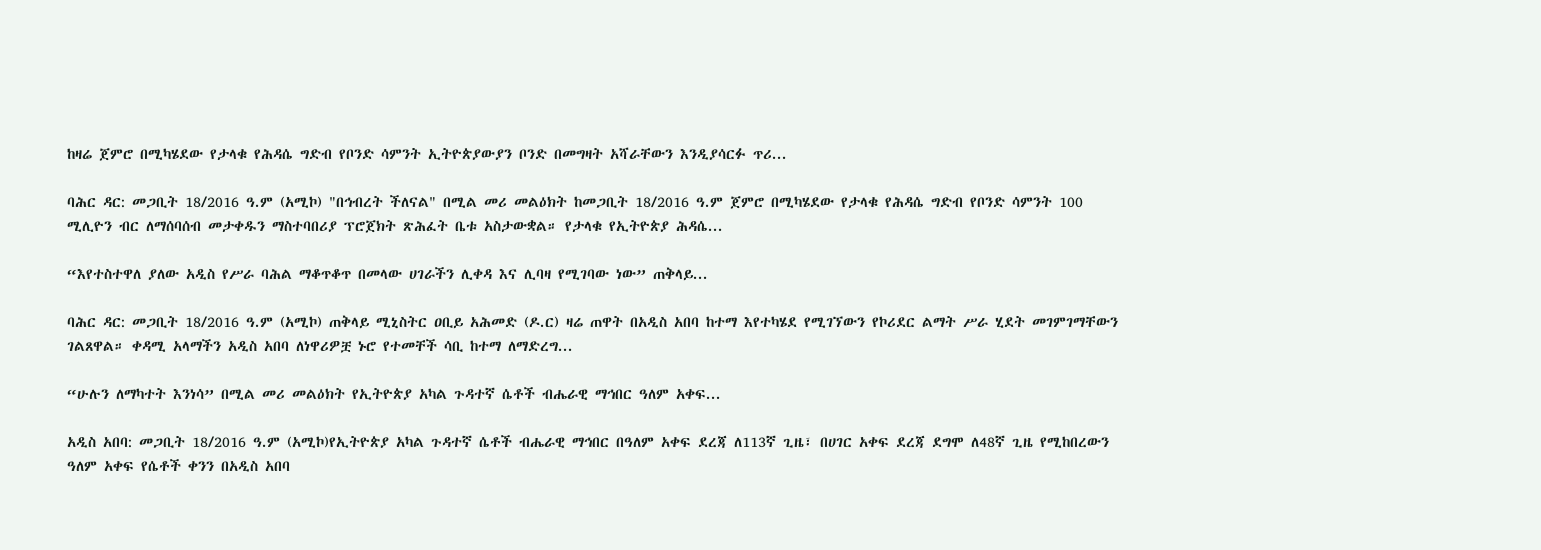ከዛሬ ጀምሮ በሚካሄደው የታላቁ የሕዳሴ ግድብ የቦንድ ሳምንት ኢትዮጵያውያን ቦንድ በመግዛት አሻራቸውን እንዲያሳርፉ ጥሪ...

ባሕር ዳር: መጋቢት 18/2016 ዓ.ም (አሚኮ) "በኅብረት ችለናል" በሚል መሪ መልዕክት ከመጋቢት 18/2016 ዓ.ም ጀምሮ በሚካሄደው የታላቁ የሕዳሴ ግድብ የቦንድ ሳምንት 100 ሚሊዮን ብር ለማሰባሰብ መታቀዱን ማስተባበሪያ ፕሮጀክት ጽሕፈት ቤቱ አስታውቋል። የታላቁ የኢትዮጵያ ሕዳሴ...

“እየተስተዋለ ያለው አዲስ የሥራ ባሕል ማቆጥቆጥ በመላው ሀገራችን ሊቀዳ እና ሊባዛ የሚገባው ነው” ጠቅላይ...

ባሕር ዳር: መጋቢት 18/2016 ዓ.ም (አሚኮ) ጠቅላይ ሚኒስትር ዐቢይ አሕመድ (ዶ.ር) ዛሬ ጠዋት በአዲስ አበባ ከተማ እየተካሄደ የሚገኘውን የኮሪደር ልማት ሥራ ሂደት መገምገማቸውን ገልጸዋል። ቀዳሚ አላማችን አዲስ አበባ ለነዋሪዎቿ ኑሮ የተመቸች ሳቢ ከተማ ለማድረግ...

“ሁሉን ለማካተት እንነሳ” በሚል መሪ መልዕክት የኢትዮጵያ አካል ጉዳተኛ ሴቶች ብሔራዊ ማኅበር ዓለም አቀፍ...

አዲስ አበባ: መጋቢት 18/2016 ዓ.ም (አሚኮ)የኢትዮጵያ አካል ጉዳተኛ ሴቶች ብሔራዊ ማኅበር በዓለም አቀፍ ደረጃ ለ113ኛ ጊዜ፣ በሀገር አቀፍ ደረጃ ደግሞ ለ48ኛ ጊዜ የሚከበረውን ዓለም አቀፍ የሴቶች ቀንን በአዲስ አበባ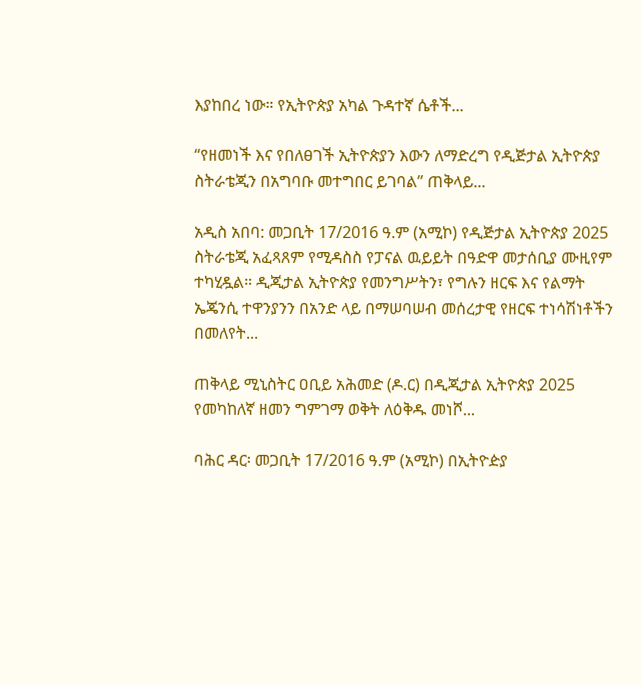እያከበረ ነው። የኢትዮጵያ አካል ጉዳተኛ ሴቶች...

“የዘመነች እና የበለፀገች ኢትዮጵያን እውን ለማድረግ የዲጅታል ኢትዮጵያ ስትራቴጂን በአግባቡ መተግበር ይገባል” ጠቅላይ...

አዲስ አበባ: መጋቢት 17/2016 ዓ.ም (አሚኮ) የዲጅታል ኢትዮጵያ 2025 ስትራቴጂ አፈጻጸም የሚዳስስ የፓናል ዉይይት በዓድዋ መታሰቢያ ሙዚየም ተካሂዷል። ዲጂታል ኢትዮጵያ የመንግሥትን፣ የግሉን ዘርፍ እና የልማት ኤጄንሲ ተዋንያንን በአንድ ላይ በማሠባሠብ መሰረታዊ የዘርፍ ተነሳሽነቶችን በመለየት...

ጠቅላይ ሚኒስትር ዐቢይ አሕመድ (ዶ.ር) በዲጂታል ኢትዮጵያ 2025 የመካከለኛ ዘመን ግምገማ ወቅት ለዕቅዱ መነሾ...

ባሕር ዳር፡ መጋቢት 17/2016 ዓ.ም (አሚኮ) በኢትዮዽያ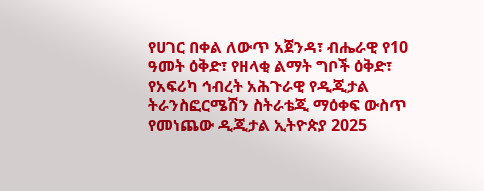የሀገር በቀል ለውጥ አጀንዳ፣ ብሔራዊ የ10 ዓመት ዕቅድ፣ የዘላቂ ልማት ግቦች ዕቅድ፣ የአፍሪካ ኅብረት አሕጉራዊ የዲጂታል ትራንስፎርሜሽን ስትራቴጂ ማዕቀፍ ውስጥ የመነጨው ዲጂታል ኢትዮጵያ 2025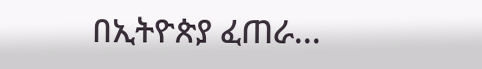በኢትዮጵያ ፈጠራ...